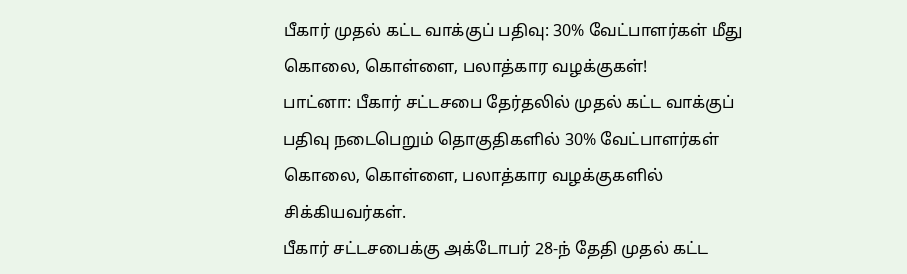பீகார் முதல் கட்ட வாக்குப் பதிவு: 30% வேட்பாளர்கள் மீது கொலை, கொள்ளை, பலாத்கார வழக்குகள்!
பாட்னா: பீகார் சட்டசபை தேர்தலில் முதல் கட்ட வாக்குப் பதிவு நடைபெறும் தொகுதிகளில் 30% வேட்பாளர்கள் கொலை, கொள்ளை, பலாத்கார வழக்குகளில் சிக்கியவர்கள்.
பீகார் சட்டசபைக்கு அக்டோபர் 28-ந் தேதி முதல் கட்ட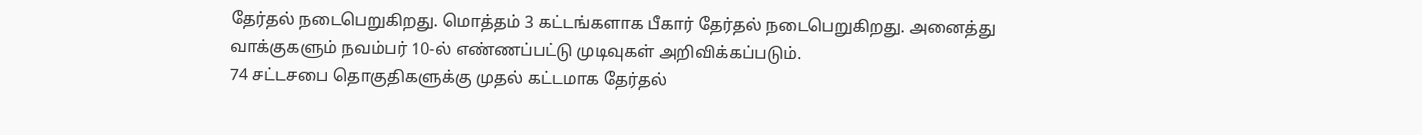தேர்தல் நடைபெறுகிறது. மொத்தம் 3 கட்டங்களாக பீகார் தேர்தல் நடைபெறுகிறது. அனைத்து வாக்குகளும் நவம்பர் 10-ல் எண்ணப்பட்டு முடிவுகள் அறிவிக்கப்படும்.
74 சட்டசபை தொகுதிகளுக்கு முதல் கட்டமாக தேர்தல்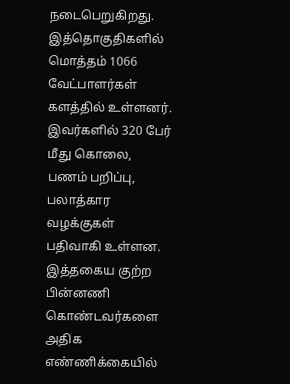நடைபெறுகிறது. இத்தொகுதிகளில் மொத்தம் 1066 வேட்பாளர்கள் களத்தில் உள்ளனர். இவர்களில் 320 பேர் மீது கொலை, பணம் பறிப்பு, பலாத்கார வழக்குகள் பதிவாகி உள்ளன. இத்தகைய குற்ற பின்னணி கொண்டவர்களை அதிக எண்ணிக்கையில்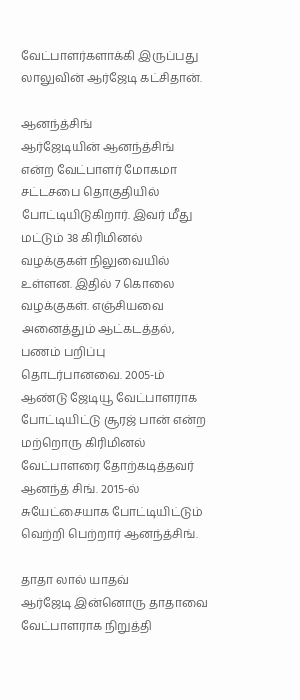வேட்பாளர்களாக்கி இருப்பது லாலுவின் ஆர்ஜேடி கட்சிதான்.

ஆனந்த்சிங்
ஆர்ஜேடியின் ஆனந்த்சிங் என்ற வேட்பாளர் மோகமா சட்டசபை தொகுதியில் போட்டியிடுகிறார். இவர் மீது மட்டும் 38 கிரிமினல் வழக்குகள் நிலுவையில் உள்ளன. இதில் 7 கொலை வழக்குகள். எஞ்சியவை அனைத்தும் ஆட்கடத்தல், பணம் பறிப்பு தொடர்பானவை. 2005-ம் ஆண்டு ஜேடியூ வேட்பாளராக போட்டியிட்டு சூரஜ் பான் என்ற மற்றொரு கிரிமினல் வேட்பாளரை தோற்கடித்தவர் ஆனந்த் சிங். 2015-ல் சுயேட்சையாக போட்டியிட்டும் வெற்றி பெற்றார் ஆனந்த்சிங்.

தாதா லால் யாதவ்
ஆர்ஜேடி இன்னொரு தாதாவை வேட்பாளராக நிறுத்தி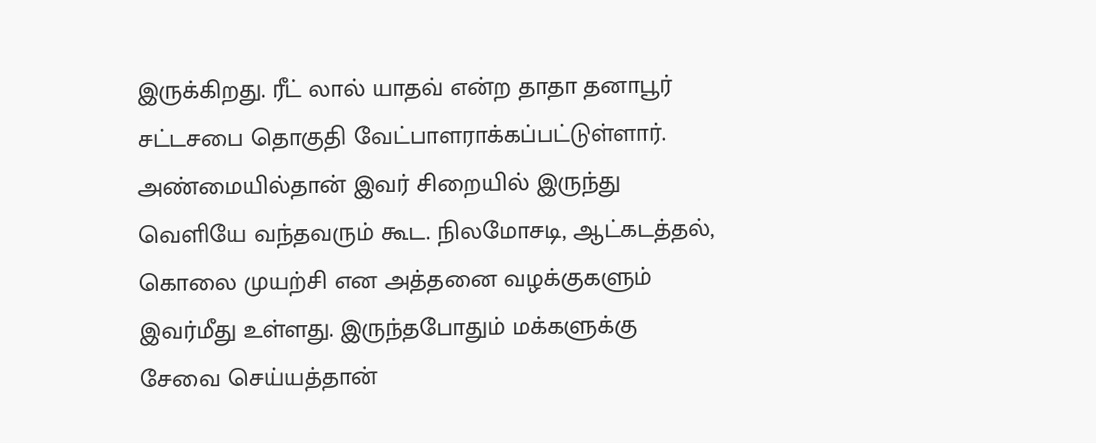இருக்கிறது. ரீட் லால் யாதவ் என்ற தாதா தனாபூர் சட்டசபை தொகுதி வேட்பாளராக்கப்பட்டுள்ளார். அண்மையில்தான் இவர் சிறையில் இருந்து வெளியே வந்தவரும் கூட. நிலமோசடி, ஆட்கடத்தல், கொலை முயற்சி என அத்தனை வழக்குகளும் இவர்மீது உள்ளது. இருந்தபோதும் மக்களுக்கு சேவை செய்யத்தான்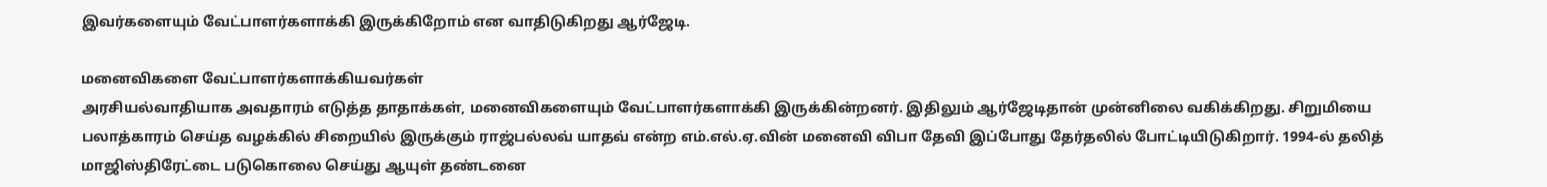இவர்களையும் வேட்பாளர்களாக்கி இருக்கிறோம் என வாதிடுகிறது ஆர்ஜேடி.

மனைவிகளை வேட்பாளர்களாக்கியவர்கள்
அரசியல்வாதியாக அவதாரம் எடுத்த தாதாக்கள், மனைவிகளையும் வேட்பாளர்களாக்கி இருக்கின்றனர். இதிலும் ஆர்ஜேடிதான் முன்னிலை வகிக்கிறது. சிறுமியை பலாத்காரம் செய்த வழக்கில் சிறையில் இருக்கும் ராஜ்பல்லவ் யாதவ் என்ற எம்.எல்.ஏ.வின் மனைவி விபா தேவி இப்போது தேர்தலில் போட்டியிடுகிறார். 1994-ல் தலித் மாஜிஸ்திரேட்டை படுகொலை செய்து ஆயுள் தண்டனை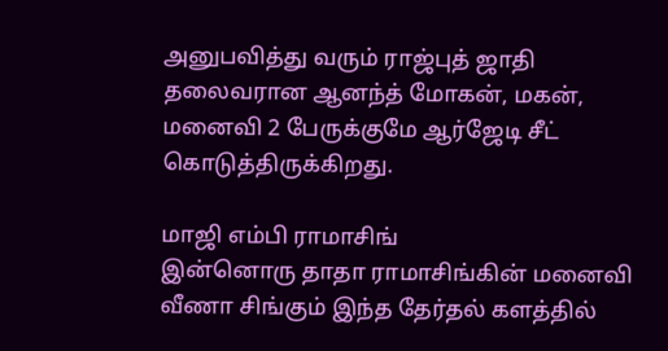அனுபவித்து வரும் ராஜ்புத் ஜாதி தலைவரான ஆனந்த் மோகன், மகன், மனைவி 2 பேருக்குமே ஆர்ஜேடி சீட் கொடுத்திருக்கிறது.

மாஜி எம்பி ராமாசிங்
இன்னொரு தாதா ராமாசிங்கின் மனைவி வீணா சிங்கும் இந்த தேர்தல் களத்தில்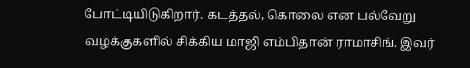போட்டியிடுகிறார். கடத்தல், கொலை என பல்வேறு வழக்குகளில் சிக்கிய மாஜி எம்பிதான் ராமாசிங். இவர்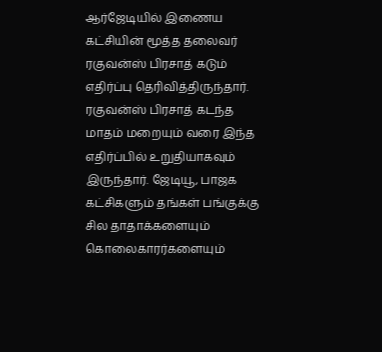ஆர்ஜேடியில் இணைய கட்சியின் மூத்த தலைவர் ரகுவன்ஸ் பிரசாத் கடும் எதிர்ப்பு தெரிவித்திருந்தார். ரகுவன்ஸ் பிரசாத் கடந்த மாதம் மறையும் வரை இந்த எதிர்ப்பில் உறுதியாகவும் இருந்தார். ஜேடியூ, பாஜக கட்சிகளும் தங்கள் பங்குக்கு சில தாதாக்களையும் கொலைகாரர்களையும்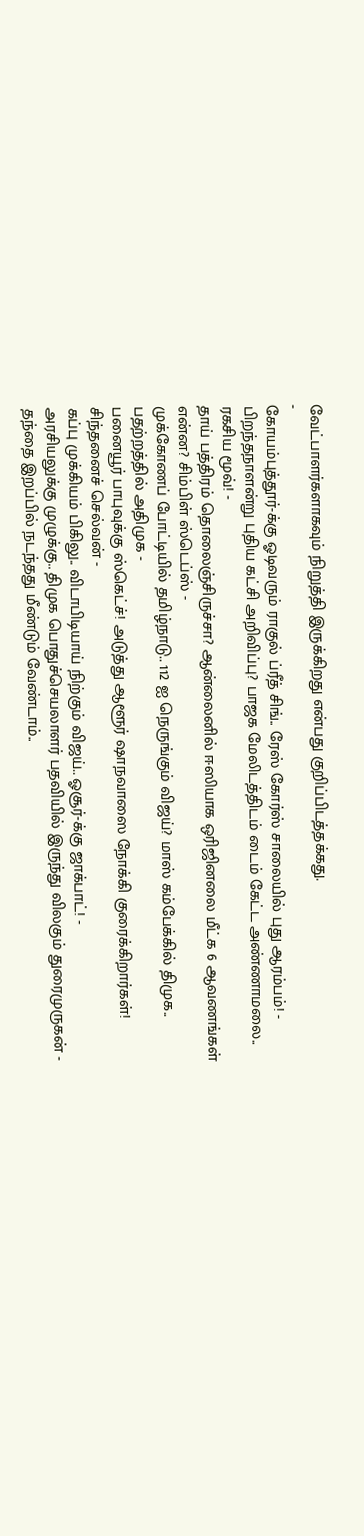வேட்பாளர்களாகவும் நிறுத்தி இருக்கிறது என்பது குறிப்பிடத்தக்கது.
-
கோயம்புத்தூர்-க்கு ஓடிவரும் ராகுல் ப்ரீத் சிங்.. ரேஸ் கோர்ஸ் சாலையில் புது ஆரம்பம்! -
பிறந்தநாளன்று புதிய கட்சி அறிவிப்பு? பாஜக மேலிடத்திடம் டைம் கேட்ட அண்ணாமலை.. ரகசிய மூவ்! -
தாய் பத்திரம் தொலைஞ்சிருச்சா? ஆன்லைனில் ஈஸியாக ஒரிஜினலை மீட்க 6 ஆவணங்கள் என்ன? சிம்பிள் ஸ்டெப்ஸ் -
முக்கோணப் போட்டியில் தமிழ்நாடு.. 112 ஐ நெருங்கும் விஜய்? மாஸ் கம்பேக்கில் திமுக.. பதற்றத்தில் அதிமுக -
பனையூர் பாபுவுக்கு ஸ்கெட்ச்! அடுத்து ஆளூர் ஷாநவாஸை நோக்கி குரைக்கிறார்கள்! சிந்தனைச் செல்வன் -
கப்பு முக்கியம் பிகிலு.. விடாபிடியாய் நிற்கும் விஜய்.. ஓசூர்-க்கு ஜாக்பாட்! -
அரசியலுக்கு முழுக்கு.. திமுக பொதுச்செயலாளர் பதவியில் இருந்து விலகும் துரைமுருகன் -
தந்தை இறப்பில் நடந்தது மீண்டும் வேண்டாம்..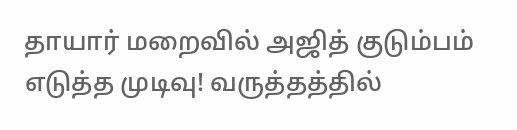தாயார் மறைவில் அஜித் குடும்பம் எடுத்த முடிவு! வருத்தத்தில்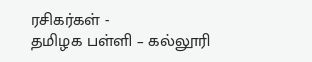ரசிகர்கள் -
தமிழக பள்ளி – கல்லூரி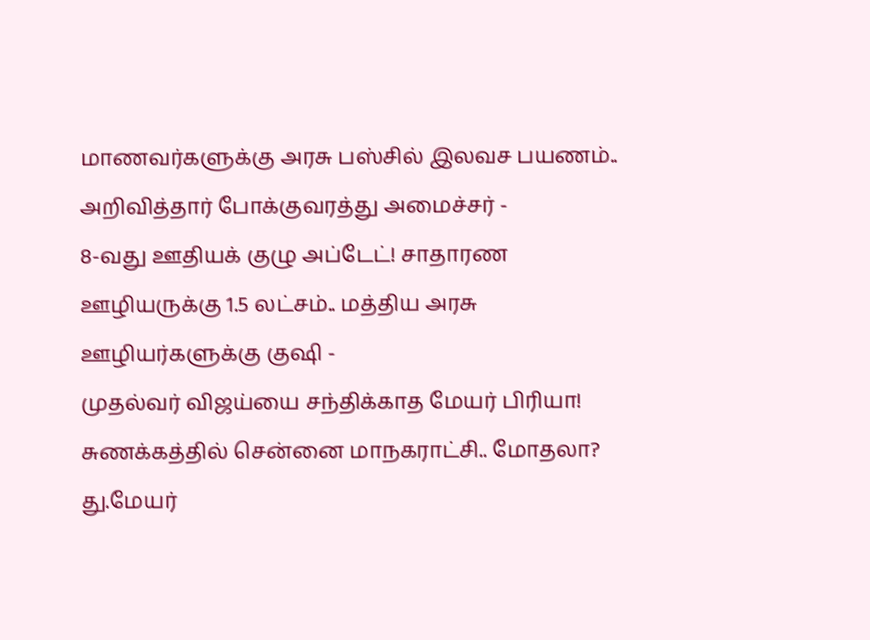மாணவர்களுக்கு அரசு பஸ்சில் இலவச பயணம்.. அறிவித்தார் போக்குவரத்து அமைச்சர் -
8-வது ஊதியக் குழு அப்டேட்! சாதாரண ஊழியருக்கு 1.5 லட்சம்.. மத்திய அரசு ஊழியர்களுக்கு குஷி -
முதல்வர் விஜய்யை சந்திக்காத மேயர் பிரியா! சுணக்கத்தில் சென்னை மாநகராட்சி.. மோதலா? து.மேயர்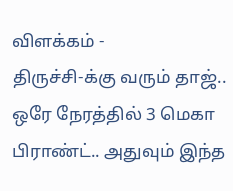விளக்கம் -
திருச்சி-க்கு வரும் தாஜ்.. ஒரே நேரத்தில் 3 மெகா பிராண்ட்.. அதுவும் இந்த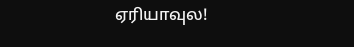ஏரியாவுல!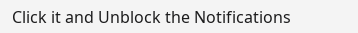Click it and Unblock the Notifications